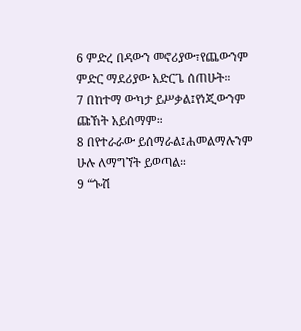6 ምድረ በዳውን መኖሪያው፣የጨውንም ምድር ማደሪያው አድርጌ ሰጠሁት።
7 በከተማ ውካታ ይሥቃል፤የነጂውንም ጩኸት አይሰማም።
8 በየተራራው ይሰማራል፤ሐመልማሉንም ሁሉ ለማግኘት ይወጣል።
9 “ጐሽ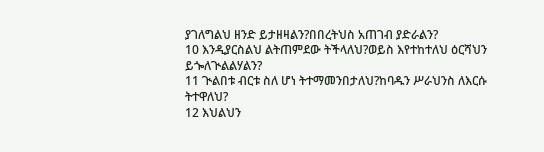ያገለግልህ ዘንድ ይታዘዛልን?በበረትህስ አጠገብ ያድራልን?
10 እንዲያርስልህ ልትጠምደው ትችላለህ?ወይስ እየተከተለህ ዕርሻህን ይጐለጒልልሃልን?
11 ጒልበቱ ብርቱ ስለ ሆነ ትተማመንበታለህ?ከባዱን ሥራህንስ ለእርሱ ትተዋለህ?
12 እህልህን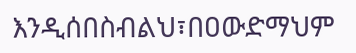እንዲሰበስብልህ፣በዐውድማህም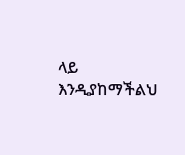ላይ እንዲያከማችልህ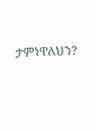ታምነዋለህን?